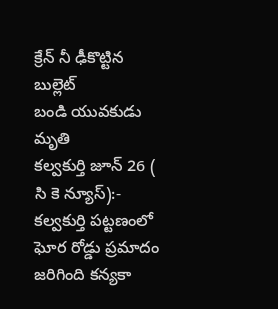క్రేన్ నీ ఢీకొట్టిన బుల్లెట్
బండి యువకుడు మృతి
కల్వకుర్తి జూన్ 26 ( సి కె న్యూస్):-
కల్వకుర్తి పట్టణంలో ఘోర రోడ్డు ప్రమాదం జరిగింది కన్యకా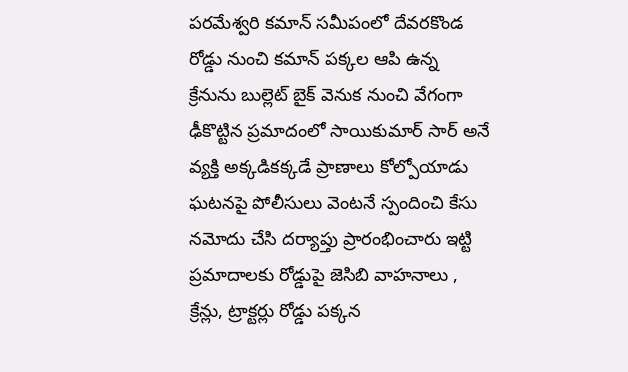పరమేశ్వరి కమాన్ సమీపంలో దేవరకొండ రోడ్డు నుంచి కమాన్ పక్కల ఆపి ఉన్న క్రేనును బుల్లెట్ బైక్ వెనుక నుంచి వేగంగా ఢీకొట్టిన ప్రమాదంలో సాయికుమార్ సార్ అనే వ్యక్తి అక్కడికక్కడే ప్రాణాలు కోల్పోయాడు ఘటనపై పోలీసులు వెంటనే స్పందించి కేసు నమోదు చేసి దర్యాప్తు ప్రారంభించారు ఇట్టి ప్రమాదాలకు రోడ్డుపై జెసిబి వాహనాలు , క్రేన్లు, ట్రాక్టర్లు రోడ్డు పక్కన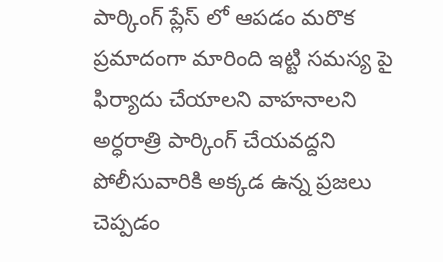పార్కింగ్ ప్లేస్ లో ఆపడం మరొక ప్రమాదంగా మారింది ఇట్టి సమస్య పై ఫిర్యాదు చేయాలని వాహనాలని అర్ధరాత్రి పార్కింగ్ చేయవద్దని పోలీసువారికి అక్కడ ఉన్న ప్రజలు చెప్పడం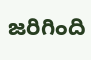జరిగింది